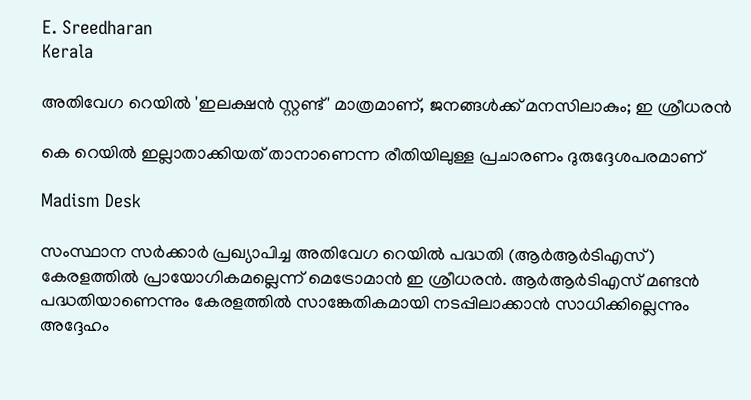E. Sreedharan
Kerala

അതിവേഗ റെയില്‍ 'ഇലക്ഷന്‍ സ്റ്റണ്ട്' മാത്രമാണ്, ജനങ്ങൾക്ക് മനസിലാകും; ഇ ശ്രീധരൻ

കെ റെയില്‍ ഇല്ലാതാക്കിയത് താനാണെന്ന രീതിയിലുള്ള പ്രചാരണം ദുരുദ്ദേശപരമാണ്

Madism Desk

സംസ്ഥാന സര്‍ക്കാര്‍ പ്രഖ്യാപിച്ച അതിവേഗ റെയില്‍ പദ്ധതി (ആര്‍ആര്‍ടിഎസ്) കേരളത്തില്‍ പ്രായോഗികമല്ലെന്ന് മെട്രോമാന്‍ ഇ ശ്രീധരന്‍. ആര്‍ആര്‍ടിഎസ് മണ്ടന്‍ പദ്ധതിയാണെന്നും കേരളത്തില്‍ സാങ്കേതികമായി നടപ്പിലാക്കാന്‍ സാധിക്കില്ലെന്നും അദ്ദേഹം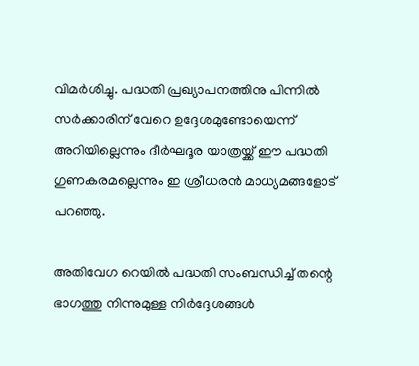വിമർശിച്ചു. പദ്ധതി പ്രഖ്യാപനത്തിനു പിന്നിൽ സര്‍ക്കാരിന് വേറെ ഉദ്ദേശമുണ്ടോയെന്ന് അറിയില്ലെന്നും ദീര്‍ഘദൂര യാത്രയ്ക്ക് ഈ പദ്ധതി ഗുണകരമല്ലെന്നും ഇ ശ്രീധരന്‍ മാധ്യമങ്ങളോട് പറഞ്ഞു.

അതിവേഗ റെയില്‍ പദ്ധതി സംബന്ധിച്ച് തന്റെ ഭാഗത്തു നിന്നുമുള്ള നിർദ്ദേശങ്ങൾ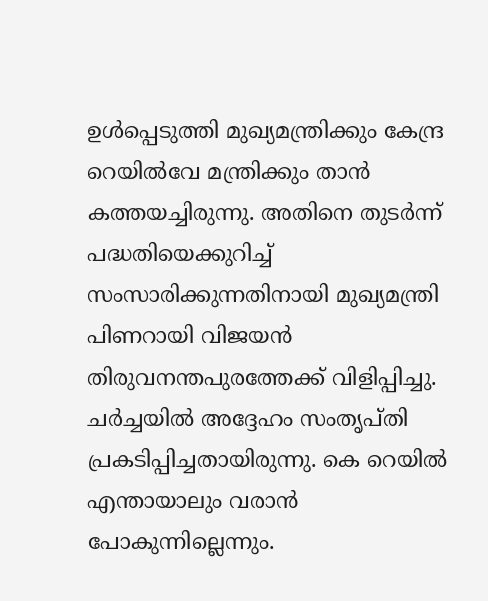ഉൾപ്പെടുത്തി മുഖ്യമന്ത്രിക്കും കേന്ദ്ര റെയില്‍വേ മന്ത്രിക്കും താൻ കത്തയച്ചിരുന്നു. അതിനെ തുടര്‍ന്ന് പദ്ധതിയെക്കുറിച്ച് സംസാരിക്കുന്നതിനായി മുഖ്യമന്ത്രി പിണറായി വിജയൻ തിരുവനന്തപുരത്തേക്ക് വിളിപ്പിച്ചു. ചര്‍ച്ചയില്‍ അദ്ദേഹം സംതൃപ്തി പ്രകടിപ്പിച്ചതായിരുന്നു. കെ റെയില്‍ എന്തായാലും വരാന്‍ പോകുന്നില്ലെന്നും.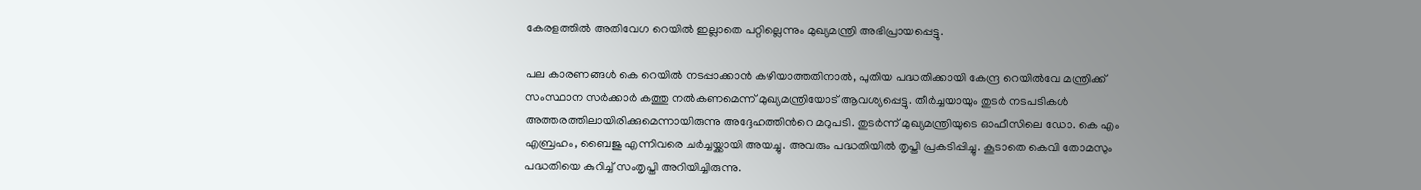കേരളത്തില്‍ അതിവേഗ റെയില്‍ ഇല്ലാതെ പറ്റില്ലെന്നും മുഖ്യമന്ത്രി അഭിപ്രായപ്പെട്ടു.

പല കാരണങ്ങള്‍ കെ റെയില്‍ നടപ്പാക്കാന്‍ കഴിയാത്തതിനാല്‍, പുതിയ പദ്ധതിക്കായി കേന്ദ്ര റെയില്‍വേ മന്ത്രിക്ക് സംസ്ഥാന സര്‍ക്കാര്‍ കത്തു നല്‍കണമെന്ന് മുഖ്യമന്ത്രിയോട് ആവശ്യപ്പെട്ടു. തീർച്ചയായും തുടർ നടപടികൾ അത്തരത്തിലായിരിക്കുമെന്നായിരുന്നു അദ്ദേഹത്തിന്‍റെ മറുപടി. തുടര്‍ന്ന് മുഖ്യമന്ത്രിയുടെ ഓഫീസിലെ ഡോ. കെ എം എബ്രഹം, ബൈജു എന്നിവരെ ചര്‍ച്ചയ്ക്കായി അയച്ചു. അവരും പദ്ധതിയില്‍ തൃപ്തി പ്രകടിപ്പിച്ചു. കൂടാതെ കെവി തോമസും പദ്ധതിയെ കുറിച്ച് സംതൃപ്തി അറിയിച്ചിരുന്നു.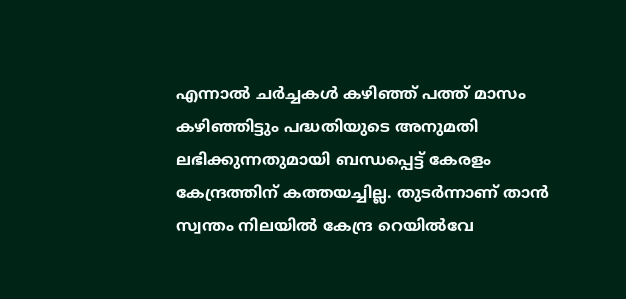എന്നാല്‍ ചർച്ചകൾ കഴിഞ്ഞ് പത്ത് മാസം കഴിഞ്ഞിട്ടും പദ്ധതിയുടെ അനുമതി ലഭിക്കുന്നതുമായി ബന്ധപ്പെട്ട് കേരളം കേന്ദ്രത്തിന് കത്തയച്ചില്ല. തുടര്‍ന്നാണ് താന്‍ സ്വന്തം നിലയില്‍ കേന്ദ്ര റെയില്‍വേ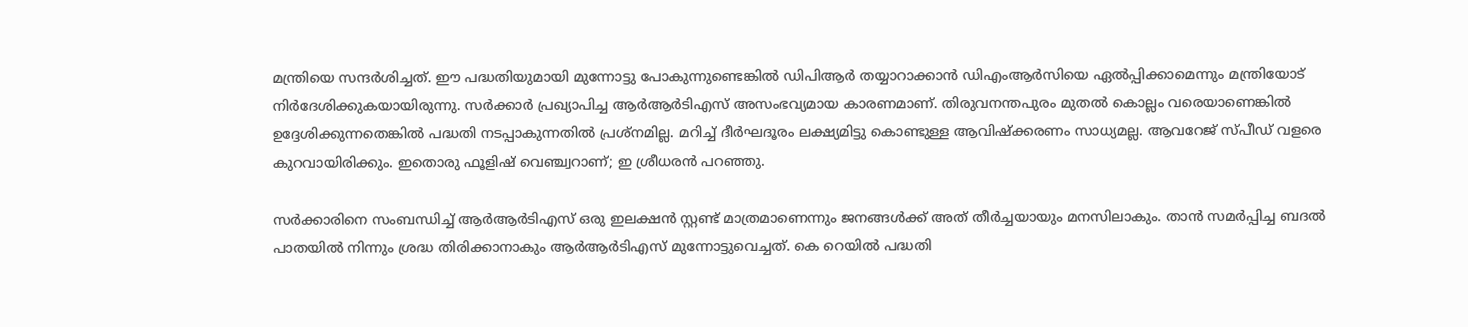മന്ത്രിയെ സന്ദർശിച്ചത്. ഈ പദ്ധതിയുമായി മുന്നോട്ടു പോകുന്നുണ്ടെങ്കിൽ ഡിപിആര്‍ തയ്യാറാക്കാന്‍ ഡിഎംആര്‍സിയെ ഏല്‍പ്പിക്കാമെന്നും മന്ത്രിയോട് നിര്‍ദേശിക്കുകയായിരുന്നു. സര്‍ക്കാര്‍ പ്രഖ്യാപിച്ച ആര്‍ആര്‍ടിഎസ് അസംഭവ്യമായ കാരണമാണ്. തിരുവനന്തപുരം മുതല്‍ കൊല്ലം വരെയാണെങ്കില്‍ ഉദ്ദേശിക്കുന്നതെങ്കിൽ പദ്ധതി നടപ്പാകുന്നതിൽ പ്രശ്‌നമില്ല. മറിച്ച് ദീര്‍ഘദൂരം ലക്ഷ്യമിട്ടു കൊണ്ടുള്ള ആവിഷ്ക്കരണം സാധ്യമല്ല. ആവറേജ് സ്പീഡ് വളരെ കുറവായിരിക്കും. ഇതൊരു ഫൂളിഷ് വെഞ്ച്വറാണ്; ഇ ശ്രീധരന്‍ പറഞ്ഞു.

സർക്കാരിനെ സംബന്ധിച്ച് ആര്‍ആര്‍ടിഎസ് ഒരു ഇലക്ഷന്‍ സ്റ്റണ്ട് മാത്രമാണെന്നും ജനങ്ങൾക്ക് അത് തീർച്ചയായും മനസിലാകും. താൻ സമർപ്പിച്ച ബദല്‍ പാതയില്‍ നിന്നും ശ്രദ്ധ തിരിക്കാനാകും ആര്‍ആര്‍ടിഎസ് മുന്നോട്ടുവെച്ചത്. കെ റെയില്‍ പദ്ധതി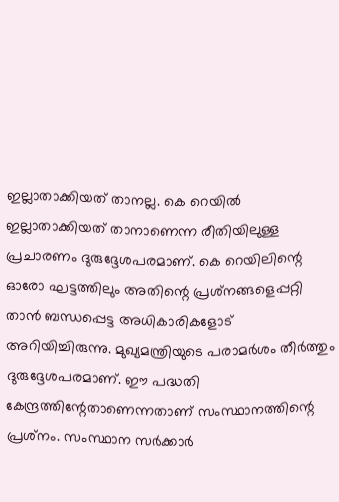ഇല്ലാതാക്കിയത് താനല്ല. കെ റെയില്‍ ഇല്ലാതാക്കിയത് താനാണെന്ന രീതിയിലുള്ള പ്രചാരണം ദുരുദ്ദേശപരമാണ്. കെ റെയിലിന്റെ ഓരോ ഘട്ടത്തിലും അതിന്റെ പ്രശ്‌നങ്ങളെപ്പറ്റി താൻ ബന്ധപ്പെട്ട അധികാരികളോട് അറിയിച്ചിരുന്നു. മുഖ്യമന്ത്രിയുടെ പരാമര്‍ശം തീർത്തും ദുരുദ്ദേശപരമാണ്. ഈ പദ്ധതി കേന്ദ്രത്തിന്റേതാണെന്നതാണ് സംസ്ഥാനത്തിന്റെ പ്രശ്‌നം. സംസ്ഥാന സര്‍ക്കാര്‍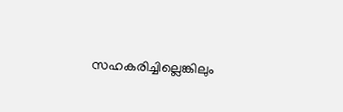സഹകരിച്ചില്ലെങ്കിലും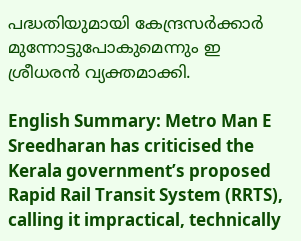പദ്ധതിയുമായി കേന്ദ്രസര്‍ക്കാര്‍ മുന്നോട്ടുപോകുമെന്നും ഇ ശ്രീധരന്‍ വ്യക്തമാക്കി.

English Summary: Metro Man E Sreedharan has criticised the Kerala government’s proposed Rapid Rail Transit System (RRTS), calling it impractical, technically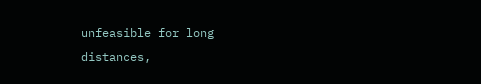unfeasible for long distances,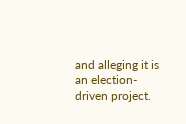and alleging it is an election-driven project.